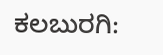ಕಲಬುರಗಿ: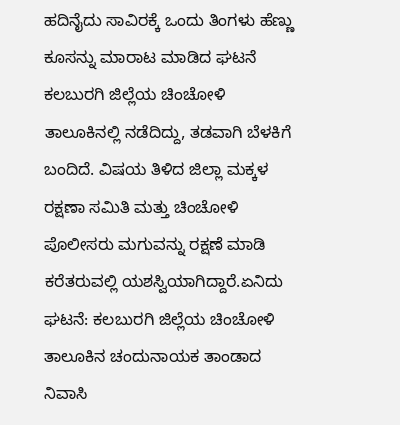ಹದಿನೈದು ಸಾವಿರಕ್ಕೆ ಒಂದು ತಿಂಗಳು ಹೆಣ್ಣು ಕೂಸನ್ನು ಮಾರಾಟ ಮಾಡಿದ ಘಟನೆ ಕಲಬುರಗಿ ಜಿಲ್ಲೆಯ ಚಿಂಚೋಳಿ ತಾಲೂಕಿನಲ್ಲಿ ನಡೆದಿದ್ದು, ತಡವಾಗಿ ಬೆಳಕಿಗೆ ಬಂದಿದೆ. ವಿಷಯ ತಿಳಿದ ಜಿಲ್ಲಾ ಮಕ್ಕಳ ರಕ್ಷಣಾ ಸಮಿತಿ ಮತ್ತು ಚಿಂಚೋಳಿ ಪೊಲೀಸರು ಮಗುವನ್ನು ರಕ್ಷಣೆ ಮಾಡಿ ಕರೆತರುವಲ್ಲಿ ಯಶಸ್ವಿಯಾಗಿದ್ದಾರೆ.ಏನಿದು ಘಟನೆ: ಕಲಬುರಗಿ ಜಿಲ್ಲೆಯ ಚಿಂಚೋಳಿ ತಾಲೂಕಿನ ಚಂದುನಾಯಕ ತಾಂಡಾದ ನಿವಾಸಿ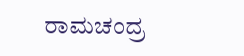ರಾಮಚಂದ್ರ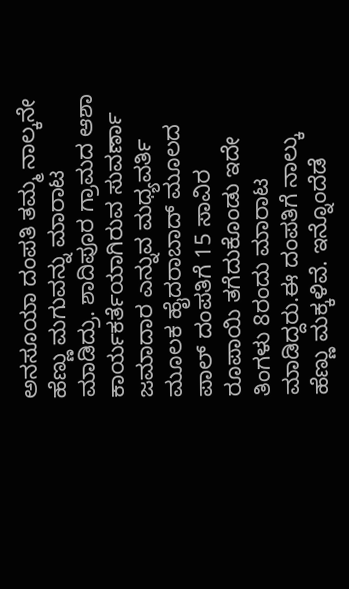ಅನಸೂಯಾ ದಂಪತಿ ತಮ್ಮ ನಾಲ್ಕನೇ ಹೆಣ್ಣು ಮಗುವನ್ನು ಮಾರಾಟ ಮಾಡಿದ್ರು. ಶಾದಿಪೂರ ಗ್ರಾಮದ ಆಶಾ ಕಾರ್ಯಕರ್ತೆಯಾಗಿರುವ ಸುವರ್ಣಾ ಜಮಾದಾರ ಎನ್ನುವ ಮಧ್ಯವರ್ತಿ ಮೂಲಕ ಹೈದರಾಬಾದ್ ಮೂಲದ ಪಾಲ್ ದಂಪತಿಗೆ 15 ಸಾವಿರ ರೂಪಾಯಿ ತಗೆದುಕೊಂಡು ಇದೇ ತಿಂಗಳು 8ರಂದು ಮಾರಾಟ ಮಾಡಿದ್ದರು.ಈ ದಂಪತಿಗೆ ನಾಲ್ಕು ಹೆಣ್ಣು ಮಕ್ಕಳಿವೆ. ಇನ್ನೊಂದೆಡೆ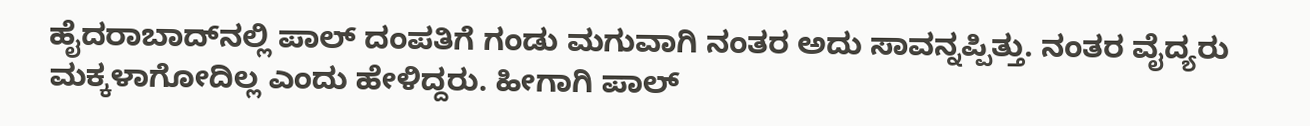ಹೈದರಾಬಾದ್‍ನಲ್ಲಿ ಪಾಲ್ ದಂಪತಿಗೆ ಗಂಡು ಮಗುವಾಗಿ ನಂತರ ಅದು ಸಾವನ್ನಪ್ಪಿತ್ತು. ನಂತರ ವೈದ್ಯರು ಮಕ್ಕಳಾಗೋದಿಲ್ಲ ಎಂದು ಹೇಳಿದ್ದರು. ಹೀಗಾಗಿ ಪಾಲ್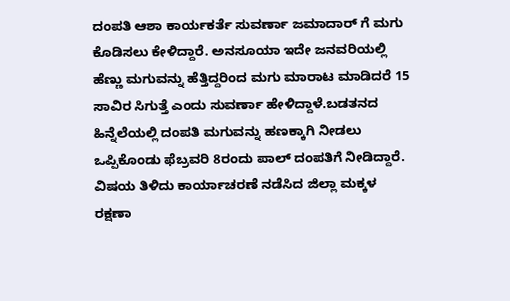ದಂಪತಿ ಆಶಾ ಕಾರ್ಯಕರ್ತೆ ಸುವರ್ಣಾ ಜಮಾದಾರ್ ಗೆ ಮಗು ಕೊಡಿಸಲು ಕೇಳಿದ್ದಾರೆ. ಅನಸೂಯಾ ಇದೇ ಜನವರಿಯಲ್ಲಿ ಹೆಣ್ಣು ಮಗುವನ್ನು ಹೆತ್ತಿದ್ದರಿಂದ ಮಗು ಮಾರಾಟ ಮಾಡಿದರೆ 15 ಸಾವಿರ ಸಿಗುತ್ತೆ ಎಂದು ಸುವರ್ಣಾ ಹೇಳಿದ್ದಾಳೆ.ಬಡತನದ ಹಿನ್ನೆಲೆಯಲ್ಲಿ ದಂಪತಿ ಮಗುವನ್ನು ಹಣಕ್ಕಾಗಿ ನೀಡಲು ಒಪ್ಪಿಕೊಂಡು ಫೆಬ್ರವರಿ 8ರಂದು ಪಾಲ್ ದಂಪತಿಗೆ ನೀಡಿದ್ದಾರೆ. ವಿಷಯ ತಿಳಿದು ಕಾರ್ಯಾಚರಣೆ ನಡೆಸಿದ ಜಿಲ್ಲಾ ಮಕ್ಕಳ ರಕ್ಷಣಾ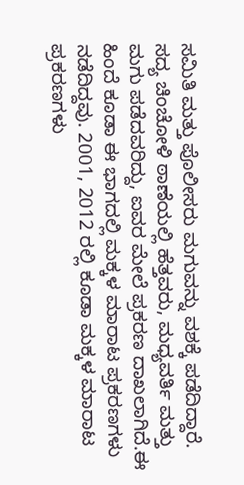ಸಮಿತಿ ಮತ್ತು ಪೊಲೀಸರು ಮಗುವನ್ನು ವಶಕ್ಕೆ ಪಡೆದಿದ್ದಾರೆ. ಸದ್ಯ ಚಿಂಚೋಳಿ ಠಾಣೆಯಲ್ಲಿ ಹೆತ್ತವರು, ಮಧ್ಯವರ್ತಿ ಮತ್ತು ಮಗು ಪಡೆದವರಿದ್ದು, ಐವರ ಮೇಲೆ ಪ್ರಕರಣ ದಾಖಲಾಗಿದೆ.ಈ ಹಿಂದೆ ಕೂಡಾ ಈ ಭಾಗದಲ್ಲಿ ಮಕ್ಕಳ ಮಾರಾಟ ಪ್ರಕರಣಗಳು ನಡೆದಿದ್ದವು. 2001, 2012 ರಲ್ಲಿ ಕೂಡಾ ಮಕ್ಕಳ ಮಾರಾಟ ಪ್ರಕರಣಗಳು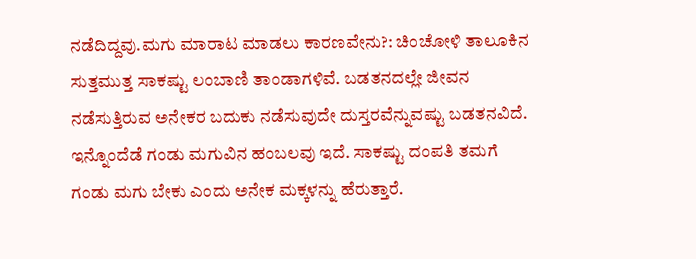ನಡೆದಿದ್ದವು.ಮಗು ಮಾರಾಟ ಮಾಡಲು ಕಾರಣವೇನು?: ಚಿಂಚೋಳಿ ತಾಲೂಕಿನ ಸುತ್ತಮುತ್ತ ಸಾಕಷ್ಟು ಲಂಬಾಣಿ ತಾಂಡಾಗಳಿವೆ. ಬಡತನದಲ್ಲೇ ಜೀವನ ನಡೆಸುತ್ತಿರುವ ಅನೇಕರ ಬದುಕು ನಡೆಸುವುದೇ ದುಸ್ತರವೆನ್ನುವಷ್ಟು ಬಡತನವಿದೆ. ಇನ್ನೊಂದೆಡೆ ಗಂಡು ಮಗುವಿನ ಹಂಬಲವು ಇದೆ. ಸಾಕಷ್ಟು ದಂಪತಿ ತಮಗೆ ಗಂಡು ಮಗು ಬೇಕು ಎಂದು ಅನೇಕ ಮಕ್ಕಳನ್ನು ಹೆರುತ್ತಾರೆ.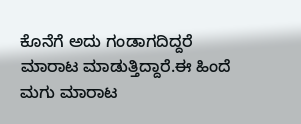ಕೊನೆಗೆ ಅದು ಗಂಡಾಗದಿದ್ದರೆ ಮಾರಾಟ ಮಾಡುತ್ತಿದ್ದಾರೆ.ಈ ಹಿಂದೆ ಮಗು ಮಾರಾಟ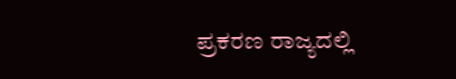ಪ್ರಕರಣ ರಾಜ್ಯದಲ್ಲಿ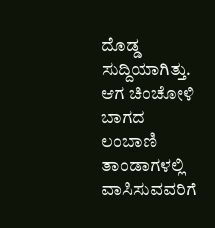ದೊಡ್ಡ ಸುದ್ದಿಯಾಗಿತ್ತು. ಆಗ ಚಿಂಚೋಳಿ ಬಾಗದ ಲಂಬಾಣಿ ತಾಂಡಾಗಳಲ್ಲಿ ವಾಸಿಸುವವರಿಗೆ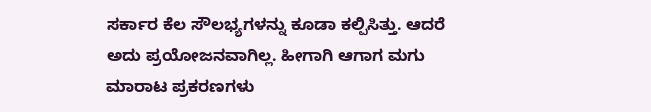ಸರ್ಕಾರ ಕೆಲ ಸೌಲಭ್ಯಗಳನ್ನು ಕೂಡಾ ಕಲ್ಪಿಸಿತ್ತು. ಆದರೆ ಅದು ಪ್ರಯೋಜನವಾಗಿಲ್ಲ. ಹೀಗಾಗಿ ಆಗಾಗ ಮಗು ಮಾರಾಟ ಪ್ರಕರಣಗಳು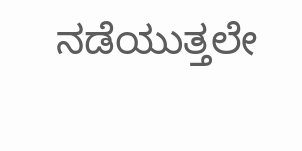ನಡೆಯುತ್ತಲೇ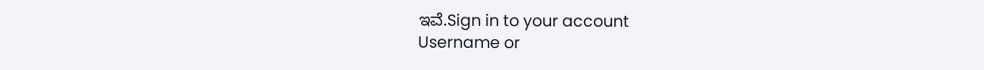ಇವೆ.Sign in to your account
Username or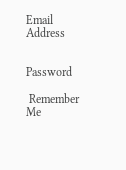Email Address


Password

 Remember Me